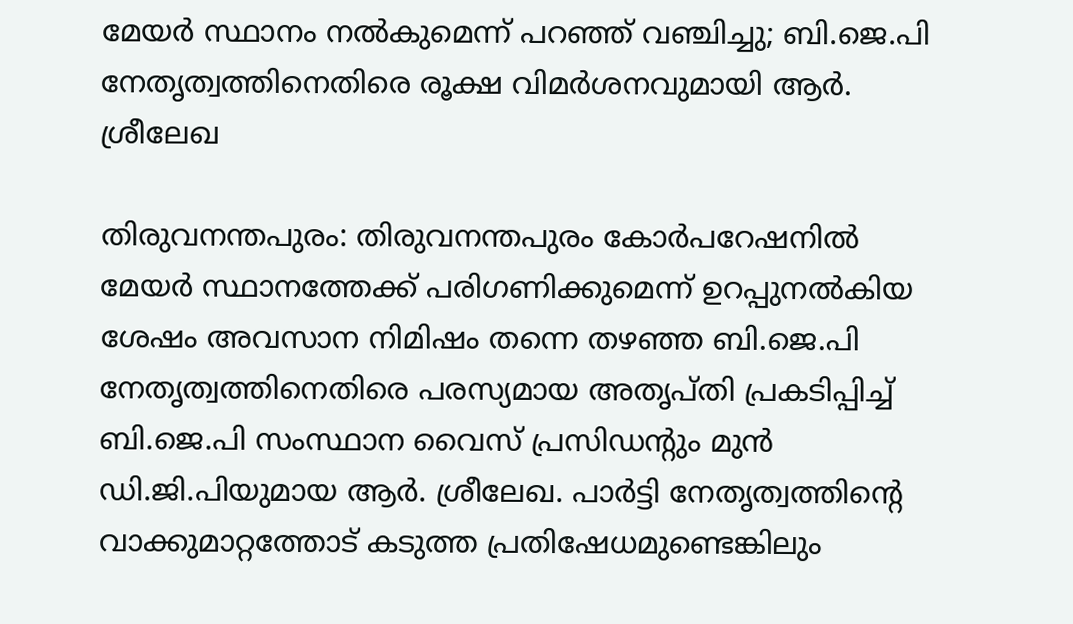മേയർ സ്ഥാനം നൽകുമെന്ന് പറഞ്ഞ് വഞ്ചിച്ചു; ബി.ജെ.പി നേതൃത്വത്തിനെതിരെ രൂക്ഷ വിമർശനവുമായി ആർ. ശ്രീലേഖ

തിരുവനന്തപുരം: തിരുവനന്തപുരം കോർപറേഷനിൽ മേയർ സ്ഥാനത്തേക്ക് പരിഗണിക്കുമെന്ന് ഉറപ്പുനൽകിയ ശേഷം അവസാന നിമിഷം തന്നെ തഴഞ്ഞ ബി.ജെ.പി നേതൃത്വത്തിനെതിരെ പരസ്യമായ അതൃപ്തി പ്രകടിപ്പിച്ച് ബി.ജെ.പി സംസ്ഥാന വൈസ് പ്രസിഡന്റും മുൻ ഡി.ജി.പിയുമായ ആർ. ശ്രീലേഖ. പാർട്ടി നേതൃത്വത്തിന്റെ വാക്കുമാറ്റത്തോട് കടുത്ത പ്രതിഷേധമുണ്ടെങ്കിലും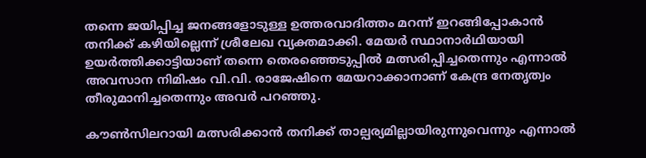തന്നെ ജയിപ്പിച്ച ജനങ്ങളോടുള്ള ഉത്തരവാദിത്തം മറന്ന് ഇറങ്ങിപ്പോകാൻ തനിക്ക് കഴിയില്ലെന്ന് ശ്രീലേഖ വ്യക്തമാക്കി. മേയർ സ്ഥാനാർഥിയായി ഉയർത്തിക്കാട്ടിയാണ് തന്നെ തെരഞ്ഞെടുപ്പിൽ മത്സരിപ്പിച്ചതെന്നും എന്നാൽ അവസാന നിമിഷം വി.വി. രാജേഷിനെ മേയറാക്കാനാണ് കേന്ദ്ര നേതൃത്വം തീരുമാനിച്ചതെന്നും അവർ പറഞ്ഞു.

കൗൺസിലറായി മത്സരിക്കാൻ തനിക്ക് താല്പര്യമില്ലായിരുന്നുവെന്നും എന്നാൽ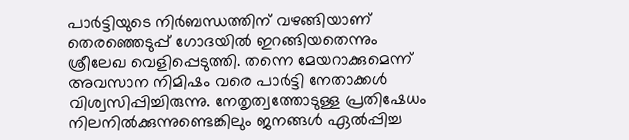പാർട്ടിയുടെ നിർബന്ധത്തിന് വഴങ്ങിയാണ് തെരഞ്ഞെടുപ്പ് ഗോദയിൽ ഇറങ്ങിയതെന്നും ശ്രീലേഖ വെളിപ്പെടുത്തി. തന്നെ മേയറാക്കുമെന്ന് അവസാന നിമിഷം വരെ പാർട്ടി നേതാക്കൾ വിശ്വസിപ്പിച്ചിരുന്നു. നേതൃത്വത്തോടുള്ള പ്രതിഷേധം നിലനിൽക്കുന്നുണ്ടെങ്കിലും ജനങ്ങൾ ഏൽപ്പിച്ച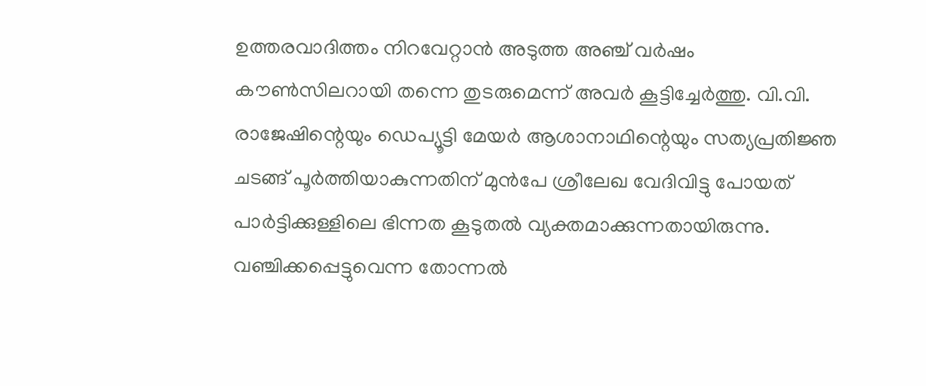ഉത്തരവാദിത്തം നിറവേറ്റാൻ അടുത്ത അഞ്ച് വർഷം കൗൺസിലറായി തന്നെ തുടരുമെന്ന് അവർ കൂട്ടിച്ചേർത്തു. വി.വി. രാജേഷിന്റെയും ഡെപ്യൂട്ടി മേയർ ആശാനാഥിന്റെയും സത്യപ്രതിജ്ഞ ചടങ്ങ് പൂർത്തിയാകുന്നതിന് മുൻപേ ശ്രീലേഖ വേദിവിട്ടു പോയത് പാർട്ടിക്കുള്ളിലെ ഭിന്നത കൂടുതൽ വ്യക്തമാക്കുന്നതായിരുന്നു. വഞ്ചിക്കപ്പെട്ടുവെന്ന തോന്നൽ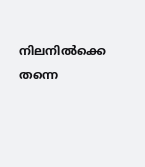നിലനിൽക്കെ തന്നെ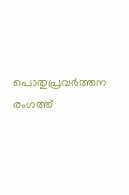പൊതുപ്രവർത്തന രംഗത്ത്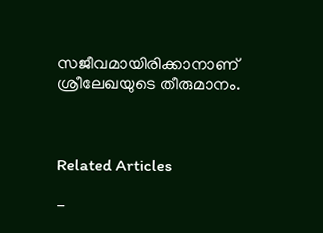സജീവമായിരിക്കാനാണ് ശ്രീലേഖയുടെ തീരുമാനം.



Related Articles

-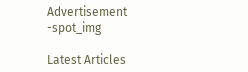Advertisement -spot_img

Latest Articles